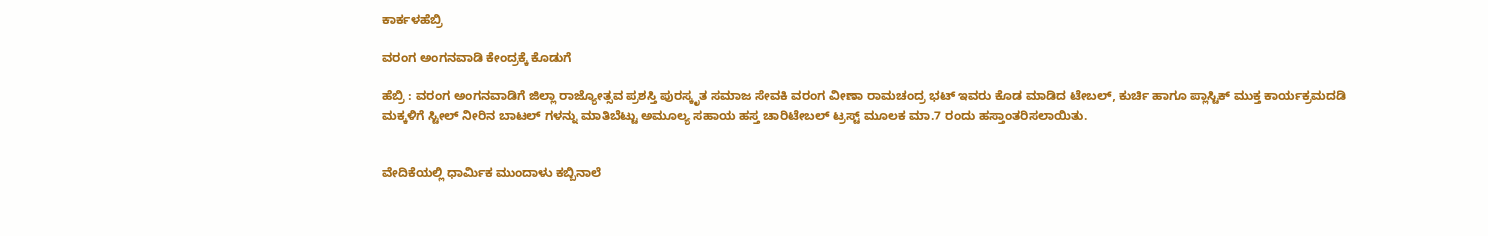ಕಾರ್ಕಳಹೆಬ್ರಿ

ವರಂಗ ಅಂಗನವಾಡಿ ಕೇಂದ್ರಕ್ಕೆ ಕೊಡುಗೆ

ಹೆಬ್ರಿ : ವರಂಗ ಅಂಗನವಾಡಿಗೆ ಜಿಲ್ಲಾ ರಾಜ್ಯೋತ್ಸವ ಪ್ರಶಸ್ತಿ ಪುರಸ್ಕೃತ ಸಮಾಜ ಸೇವಕಿ ವರಂಗ ವೀಣಾ ರಾಮಚಂದ್ರ ಭಟ್ ಇವರು ಕೊಡ ಮಾಡಿದ ಟೇಬಲ್, ಕುರ್ಚಿ ಹಾಗೂ ಪ್ಲಾಸ್ಟಿಕ್ ಮುಕ್ತ ಕಾರ್ಯಕ್ರಮದಡಿ ಮಕ್ಕಳಿಗೆ ಸ್ಟೀಲ್ ನೀರಿನ ಬಾಟಲ್ ಗಳನ್ನು ಮಾತಿಬೆಟ್ಟು ಅಮೂಲ್ಯ ಸಹಾಯ ಹಸ್ತ ಚಾರಿಟೇಬಲ್ ಟ್ರಸ್ಟ್ ಮೂಲಕ ಮಾ.7 ರಂದು ಹಸ್ತಾಂತರಿಸಲಾಯಿತು.


ವೇದಿಕೆಯಲ್ಲಿ ಧಾರ್ಮಿಕ ಮುಂದಾಳು ಕಬ್ಬಿನಾಲೆ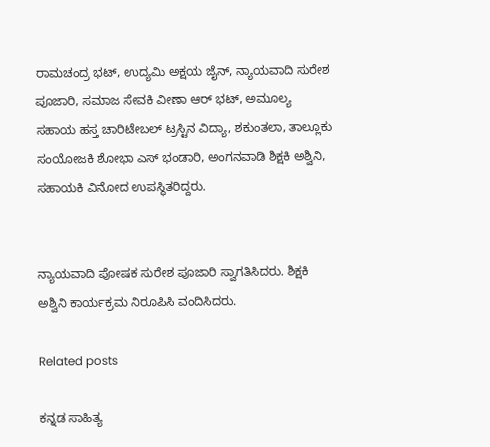ರಾಮಚಂದ್ರ ಭಟ್, ಉದ್ಯಮಿ ಅಕ್ಷಯ ಜೈನ್, ನ್ಯಾಯವಾದಿ ಸುರೇಶ ಪೂಜಾರಿ, ಸಮಾಜ ಸೇವಕಿ ವೀಣಾ ಆರ್ ಭಟ್, ಅಮೂಲ್ಯ ಸಹಾಯ ಹಸ್ತ ಚಾರಿಟೇಬಲ್ ಟ್ರಸ್ಟಿನ ವಿದ್ಯಾ, ಶಕುಂತಲಾ, ತಾಲ್ಲೂಕು ಸಂಯೋಜಕಿ ಶೋಭಾ ಎಸ್ ಭಂಡಾರಿ, ಅಂಗನವಾಡಿ ಶಿಕ್ಷಕಿ ಅಶ್ವಿನಿ, ಸಹಾಯಕಿ ವಿನೋದ ಉಪಸ್ಥಿತರಿದ್ದರು.


ನ್ಯಾಯವಾದಿ ಪೋಷಕ ಸುರೇಶ ಪೂಜಾರಿ ಸ್ವಾಗತಿಸಿದರು. ಶಿಕ್ಷಕಿ ಅಶ್ವಿನಿ ಕಾರ್ಯಕ್ರಮ ನಿರೂಪಿಸಿ ವಂದಿಸಿದರು.

Related posts

ಕನ್ನಡ ಸಾಹಿತ್ಯ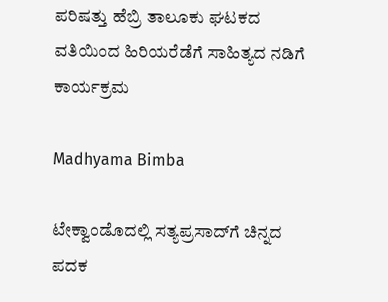ಪರಿಷತ್ತು ಹೆಬ್ರಿ ತಾಲೂಕು ಘಟಕದ ವತಿಯಿಂದ ಹಿರಿಯರೆಡೆಗೆ ಸಾಹಿತ್ಯದ ನಡಿಗೆ ಕಾರ್ಯಕ್ರಮ

Madhyama Bimba

ಟೇಕ್ವಾಂಡೊದಲ್ಲಿ ಸತ್ಯಪ್ರಸಾದ್‌ಗೆ ಚಿನ್ನದ ಪದಕ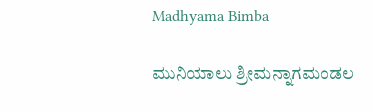Madhyama Bimba

ಮುನಿಯಾಲು ಶ್ರೀಮನ್ನಾಗಮಂಡಲ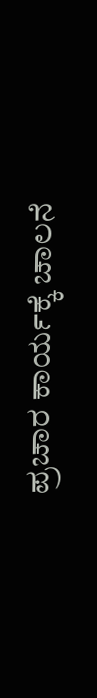ಪ್ರಚಾರ ಕಾರ್ಯಕ್ಕೆ ಚಾಲನೆ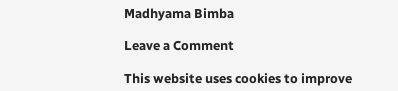Madhyama Bimba

Leave a Comment

This website uses cookies to improve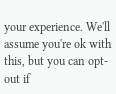your experience. We'll assume you're ok with this, but you can opt-out if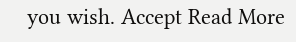you wish. Accept Read More